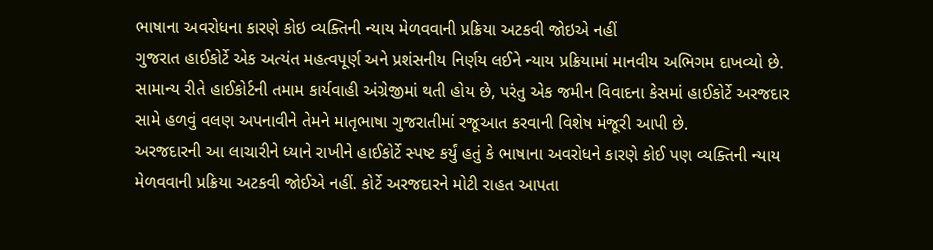ભાષાના અવરોધના કારણે કોઇ વ્યક્તિની ન્યાય મેળવવાની પ્રક્રિયા અટકવી જોઇએ નહીં
ગુજરાત હાઈકોર્ટે એક અત્યંત મહત્વપૂર્ણ અને પ્રશંસનીય નિર્ણય લઈને ન્યાય પ્રક્રિયામાં માનવીય અભિગમ દાખવ્યો છે. સામાન્ય રીતે હાઈકોર્ટની તમામ કાર્યવાહી અંગ્રેજીમાં થતી હોય છે, પરંતુ એક જમીન વિવાદના કેસમાં હાઈકોર્ટે અરજદાર સામે હળવું વલણ અપનાવીને તેમને માતૃભાષા ગુજરાતીમાં રજૂઆત કરવાની વિશેષ મંજૂરી આપી છે.
અરજદારની આ લાચારીને ધ્યાને રાખીને હાઈકોર્ટે સ્પષ્ટ કર્યું હતું કે ભાષાના અવરોધને કારણે કોઈ પણ વ્યક્તિની ન્યાય મેળવવાની પ્રક્રિયા અટકવી જોઈએ નહીં. કોર્ટે અરજદારને મોટી રાહત આપતા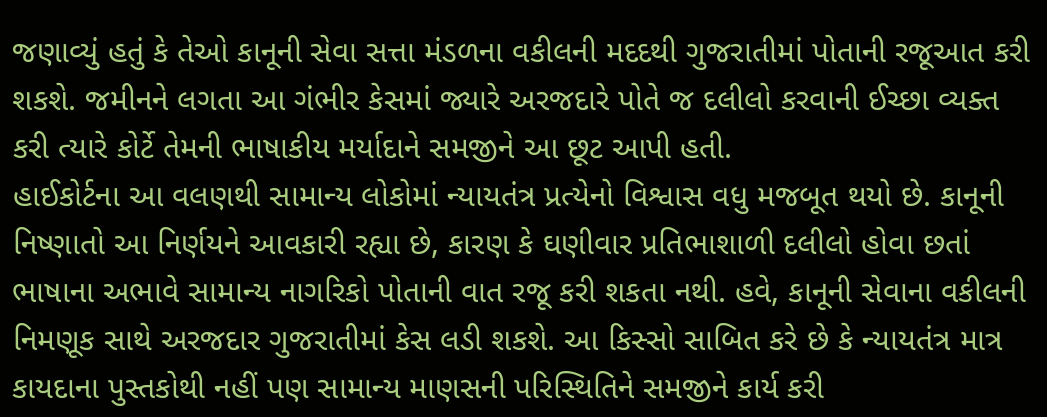જણાવ્યું હતું કે તેઓ કાનૂની સેવા સત્તા મંડળના વકીલની મદદથી ગુજરાતીમાં પોતાની રજૂઆત કરી શકશે. જમીનને લગતા આ ગંભીર કેસમાં જ્યારે અરજદારે પોતે જ દલીલો કરવાની ઈચ્છા વ્યક્ત કરી ત્યારે કોર્ટે તેમની ભાષાકીય મર્યાદાને સમજીને આ છૂટ આપી હતી.
હાઈકોર્ટના આ વલણથી સામાન્ય લોકોમાં ન્યાયતંત્ર પ્રત્યેનો વિશ્વાસ વધુ મજબૂત થયો છે. કાનૂની નિષ્ણાતો આ નિર્ણયને આવકારી રહ્યા છે, કારણ કે ઘણીવાર પ્રતિભાશાળી દલીલો હોવા છતાં ભાષાના અભાવે સામાન્ય નાગરિકો પોતાની વાત રજૂ કરી શકતા નથી. હવે, કાનૂની સેવાના વકીલની નિમણૂક સાથે અરજદાર ગુજરાતીમાં કેસ લડી શકશે. આ કિસ્સો સાબિત કરે છે કે ન્યાયતંત્ર માત્ર કાયદાના પુસ્તકોથી નહીં પણ સામાન્ય માણસની પરિસ્થિતિને સમજીને કાર્ય કરી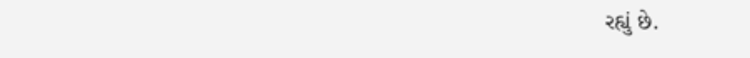રહ્યું છે.